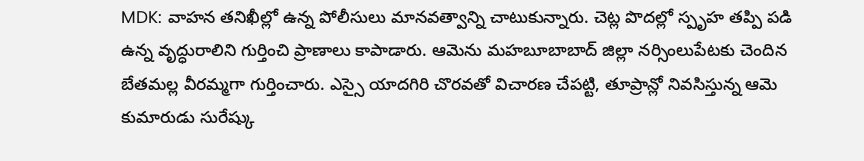MDK: వాహన తనిఖీల్లో ఉన్న పోలీసులు మానవత్వాన్ని చాటుకున్నారు. చెట్ల పొదల్లో స్పృహ తప్పి పడి ఉన్న వృద్ధురాలిని గుర్తించి ప్రాణాలు కాపాడారు. ఆమెను మహబూబాబాద్ జిల్లా నర్సింలుపేటకు చెందిన బేతమల్ల వీరమ్మగా గుర్తించారు. ఎస్సై యాదగిరి చొరవతో విచారణ చేపట్టి, తూప్రాన్లో నివసిస్తున్న ఆమె కుమారుడు సురేష్కు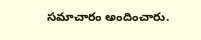సమాచారం అందించారు.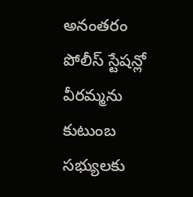అనంతరం పోలీస్ స్టేషన్లో వీరమ్మను కుటుంబ సభ్యులకు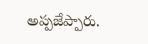అప్పజేప్పారు.